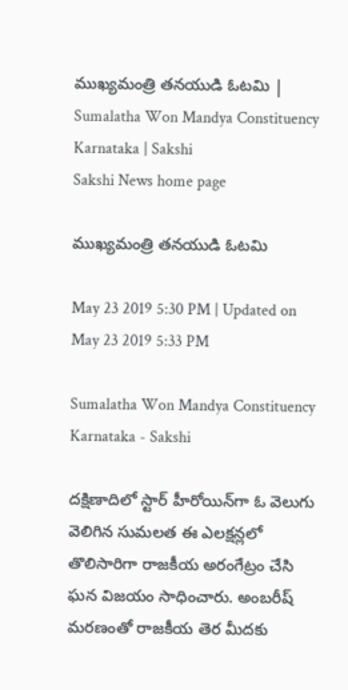ముఖ్యమంత్రి తనయుడి ఓటమి | Sumalatha Won Mandya Constituency Karnataka | Sakshi
Sakshi News home page

ముఖ్యమంత్రి తనయుడి ఓటమి

May 23 2019 5:30 PM | Updated on May 23 2019 5:33 PM

Sumalatha Won Mandya Constituency Karnataka - Sakshi

దక్షిణాదిలో స్టార్ హీరోయిన్‌గా ఓ వెలుగు వెలిగిన సుమలత ఈ ఎలక్షన్లలో తొలిసారిగా రాజకీయ అరంగేట్రం చేసి ఘన విజయం సాధించారు. అంబరీష్ మరణంతో రాజకీయ తెర మీదకు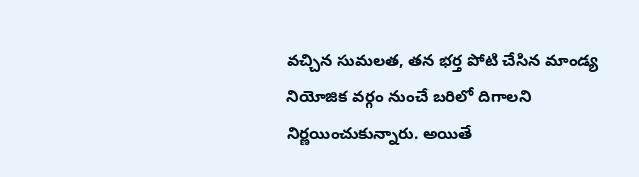వచ్చిన సుమలత, తన భర్త పోటి చేసిన మాండ్య నియోజిక వర్గం నుంచే బరిలో దిగాలని నిర్ణయించుకున్నారు. అయితే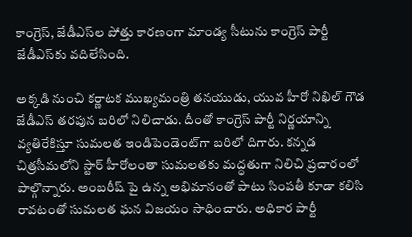కాంగ్రెస్‌, జేడీఎస్‌ల పోత్తు కారణంగా మాండ్య సీటును కాంగ్రెస్‌ పార్టీ జేడీఎస్‌కు వదిలేసింది.

అక్కడి నుంచి కర్ణాటక ముఖ్యమంత్రి తనయుడు, యువ హీరో నిఖిల్ గౌడ జేడీఎస్‌ తరపున బరిలో నిలిచాడు. దీంతో కాంగ్రెస్‌ పార్టీ నిర్ణయాన్ని వ్యతిరేకిస్తూ సుమలత ఇండిపెండెంట్‌గా బరిలో దిగారు. కన్నడ చిత్రసీమలోని స్టార్ హీరోలంతా సుమలతకు మద్ధతుగా నిలిచి ప్రచారంలో పాల్గొన్నారు. అంబరీష్ పై ఉన్న అభిమానంతో పాటు సింపతీ కూడా కలిసి రావటంతో సుమలత ఘన విజయం సాధించారు. అధికార పార్టీ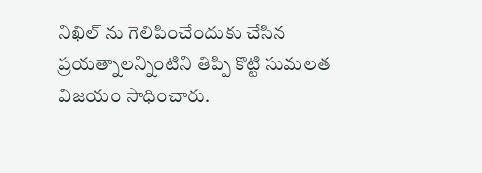నిఖిల్‌ ను గెలిపించేందుకు చేసిన ప్రయత్నాలన్నింటిని తిప్పి కొట్టి సుమలత విజయం సాధించారు.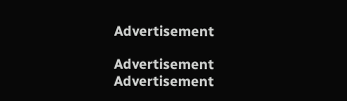Advertisement

Advertisement
Advertisement